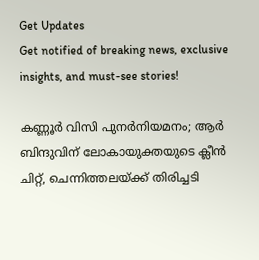Get Updates
Get notified of breaking news, exclusive insights, and must-see stories!

കണ്ണൂര്‍ വിസി പുനര്‍നിയമനം; ആര്‍ ബിന്ദുവിന് ലോകായുക്തയുടെ ക്ലീന്‍ ചിറ്റ്, ചെന്നിത്തലയ്ക്ക് തിരിച്ചടി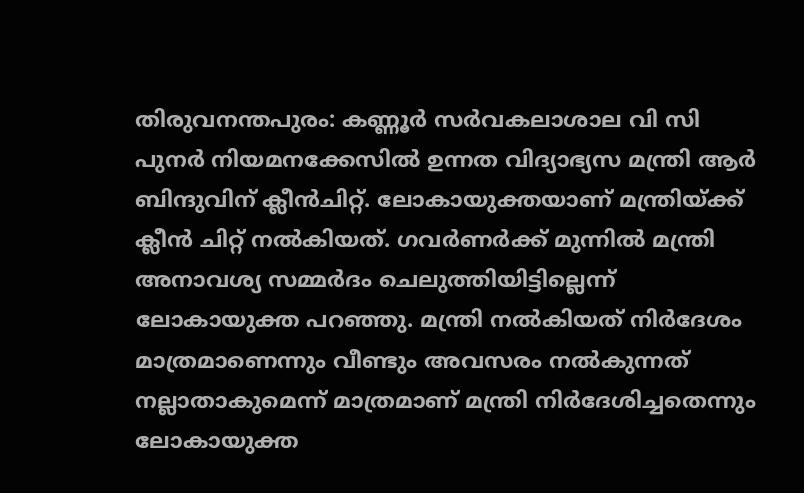തിരുവനന്തപുരം: കണ്ണൂര്‍ സര്‍വകലാശാല വി സി പുനര്‍ നിയമനക്കേസില്‍ ഉന്നത വിദ്യാഭ്യസ മന്ത്രി ആര്‍ ബിന്ദുവിന് ക്ലീന്‍ചിറ്റ്. ലോകായുക്തയാണ് മന്ത്രിയ്ക്ക് ക്ലീന്‍ ചിറ്റ് നല്‍കിയത്. ഗവര്‍ണര്‍ക്ക് മുന്നില്‍ മന്ത്രി അനാവശ്യ സമ്മര്‍ദം ചെലുത്തിയിട്ടില്ലെന്ന് ലോകായുക്ത പറഞ്ഞു. മന്ത്രി നല്‍കിയത് നിര്‍ദേശം മാത്രമാണെന്നും വീണ്ടും അവസരം നല്‍കുന്നത് നല്ലാതാകുമെന്ന് മാത്രമാണ് മന്ത്രി നിര്‍ദേശിച്ചതെന്നും ലോകായുക്ത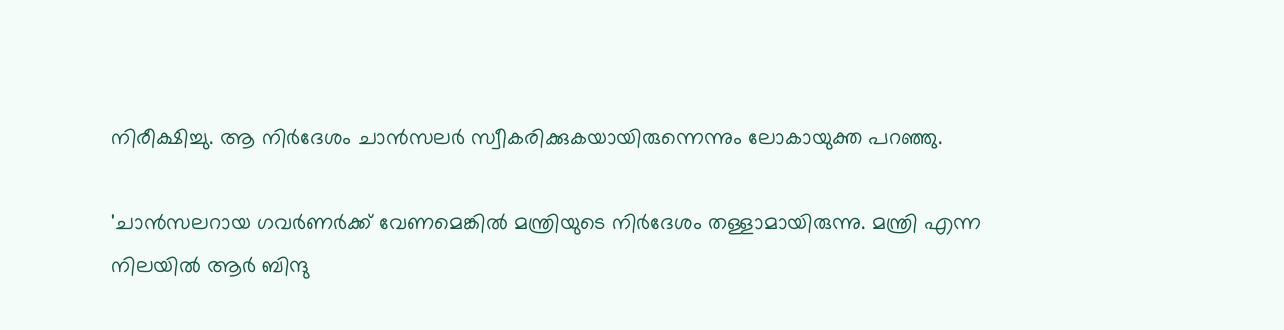നിരീക്ഷിച്ചു. ആ നിര്‍ദേശം ചാന്‍സലര്‍ സ്വീകരിക്കുകയായിരുന്നെന്നും ലോകായുക്ത പറഞ്ഞു.

'ചാന്‍സലറായ ഗവര്‍ണര്‍ക്ക് വേണമെങ്കില്‍ മന്ത്രിയുടെ നിര്‍ദേശം തള്ളാമായിരുന്നു. മന്ത്രി എന്ന നിലയില്‍ ആര്‍ ബിന്ദു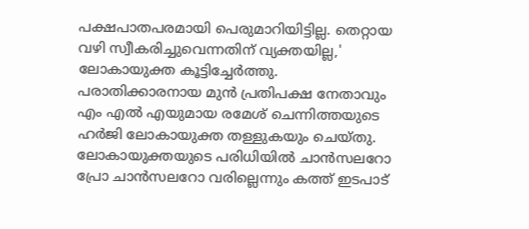പക്ഷപാതപരമായി പെരുമാറിയിട്ടില്ല. തെറ്റായ വഴി സ്വീകരിച്ചുവെന്നതിന് വ്യക്തയില്ല,' ലോകായുക്ത കൂട്ടിച്ചേര്‍ത്തു. പരാതിക്കാരനായ മുന്‍ പ്രതിപക്ഷ നേതാവും എം എല്‍ എയുമായ രമേശ് ചെന്നിത്തയുടെ ഹര്‍ജി ലോകായുക്ത തള്ളുകയും ചെയ്തു. ലോകായുക്തയുടെ പരിധിയില്‍ ചാന്‍സലറോ പ്രോ ചാന്‍സലറോ വരില്ലെന്നും കത്ത് ഇടപാട്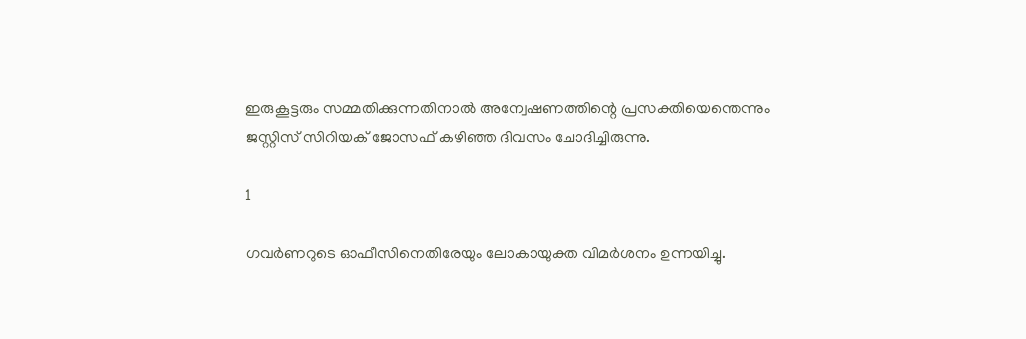ഇരുകൂട്ടരും സമ്മതിക്കുന്നതിനാല്‍ അന്വേഷണത്തിന്റെ പ്രസക്തിയെന്തെന്നും ജസ്റ്റിസ് സിറിയക് ജോസഫ് കഴിഞ്ഞ ദിവസം ചോദിച്ചിരുന്നു.

1

ഗവര്‍ണറുടെ ഓഫീസിനെതിരേയും ലോകായുക്ത വിമര്‍ശനം ഉന്നയിച്ചു.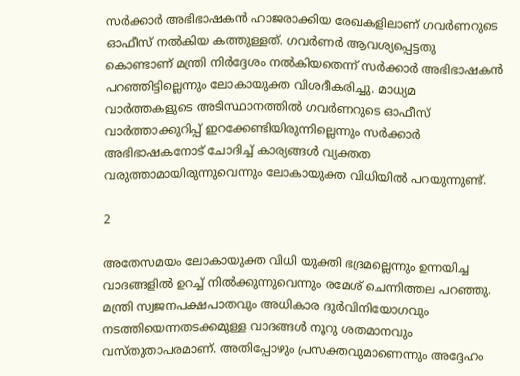സര്‍ക്കാര്‍ അഭിഭാഷകന്‍ ഹാജരാക്കിയ രേഖകളിലാണ് ഗവര്‍ണറുടെ ഓഫീസ് നല്‍കിയ കത്തുള്ളത്. ഗവര്‍ണര്‍ ആവശ്യപ്പെട്ടതു കൊണ്ടാണ് മന്ത്രി നിര്‍ദ്ദേശം നല്‍കിയതെന്ന് സര്‍ക്കാര്‍ അഭിഭാഷകന്‍ പറഞ്ഞിട്ടില്ലെന്നും ലോകായുക്ത വിശദീകരിച്ചു. മാധ്യമ വാര്‍ത്തകളുടെ അടിസ്ഥാനത്തില്‍ ഗവര്‍ണറുടെ ഓഫീസ് വാര്‍ത്താക്കുറിപ്പ് ഇറക്കേണ്ടിയിരുന്നില്ലെന്നും സര്‍ക്കാര്‍ അഭിഭാഷകനോട് ചോദിച്ച് കാര്യങ്ങള്‍ വ്യക്തത വരുത്താമായിരുന്നുവെന്നും ലോകായുക്ത വിധിയില്‍ പറയുന്നുണ്ട്.

2

അതേസമയം ലോകായുക്ത വിധി യുക്തി ഭദ്രമല്ലെന്നും ഉന്നയിച്ച വാദങ്ങളില്‍ ഉറച്ച് നില്‍ക്കുന്നുവെന്നും രമേശ് ചെന്നിത്തല പറഞ്ഞു. മന്ത്രി സ്വജനപക്ഷപാതവും അധികാര ദുര്‍വിനിയോഗവും നടത്തിയെന്നതടക്കമുള്ള വാദങ്ങള്‍ നൂറു ശതമാനവും വസ്തുതാപരമാണ്. അതിപ്പോഴും പ്രസക്തവുമാണെന്നും അദ്ദേഹം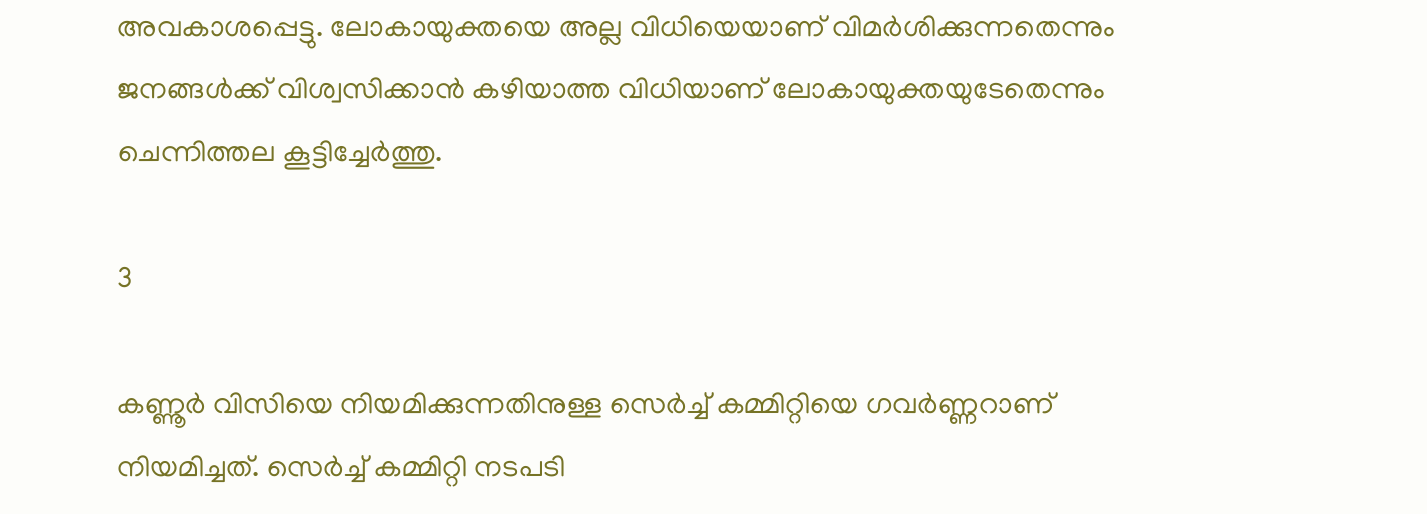അവകാശപ്പെട്ടു. ലോകായുക്തയെ അല്ല വിധിയെയാണ് വിമര്‍ശിക്കുന്നതെന്നും ജനങ്ങള്‍ക്ക് വിശ്വസിക്കാന്‍ കഴിയാത്ത വിധിയാണ് ലോകായുക്തയുടേതെന്നും ചെന്നിത്തല കൂട്ടിച്ചേര്‍ത്തു.

3

കണ്ണൂര്‍ വിസിയെ നിയമിക്കുന്നതിനുള്ള സെര്‍ച്ച് കമ്മിറ്റിയെ ഗവര്‍ണ്ണറാണ് നിയമിച്ചത്. സെര്‍ച്ച് കമ്മിറ്റി നടപടി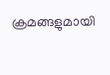ക്രമങ്ങളുമായി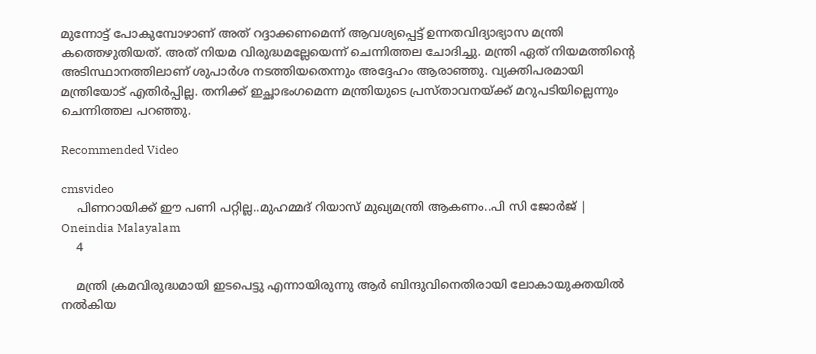മുന്നോട്ട് പോകുമ്പോഴാണ് അത് റദ്ദാക്കണമെന്ന് ആവശ്യപ്പെട്ട് ഉന്നതവിദ്യാഭ്യാസ മന്ത്രി കത്തെഴുതിയത്. അത് നിയമ വിരുദ്ധമല്ലേയെന്ന് ചെന്നിത്തല ചോദിച്ചു. മന്ത്രി ഏത് നിയമത്തിന്റെ അടിസ്ഥാനത്തിലാണ് ശുപാര്‍ശ നടത്തിയതെന്നും അദ്ദേഹം ആരാഞ്ഞു. വ്യക്തിപരമായി മന്ത്രിയോട് എതിര്‍പ്പില്ല. തനിക്ക് ഇച്ഛാഭംഗമെന്ന മന്ത്രിയുടെ പ്രസ്താവനയ്ക്ക് മറുപടിയില്ലെന്നും ചെന്നിത്തല പറഞ്ഞു.

Recommended Video

cmsvideo
    പിണറായിക്ക് ഈ പണി പറ്റില്ല..മുഹമ്മദ് റിയാസ് മുഖ്യമന്ത്രി ആകണം..പി സി ജോര്‍ജ് | Oneindia Malayalam
    4

    മന്ത്രി ക്രമവിരുദ്ധമായി ഇടപെട്ടു എന്നായിരുന്നു ആര്‍ ബിന്ദുവിനെതിരായി ലോകായുക്തയില്‍ നല്‍കിയ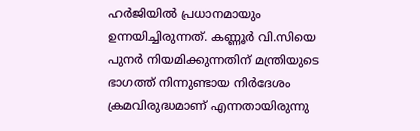ഹര്‍ജിയില്‍ പ്രധാനമായും ഉന്നയിച്ചിരുന്നത്. കണ്ണൂര്‍ വി.സിയെ പുനര്‍ നിയമിക്കുന്നതിന് മന്ത്രിയുടെ ഭാഗത്ത് നിന്നുണ്ടായ നിര്‍ദേശം ക്രമവിരുദ്ധമാണ് എന്നതായിരുന്നു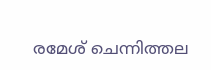രമേശ് ചെന്നിത്തല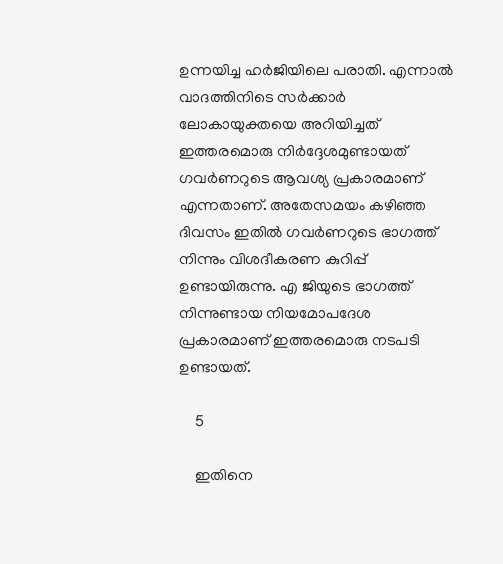ഉന്നയിച്ച ഹര്‍ജിയിലെ പരാതി. എന്നാല്‍ വാദത്തിനിടെ സര്‍ക്കാര്‍ ലോകായുക്തയെ അറിയിച്ചത് ഇത്തരമൊരു നിര്‍ദ്ദേശമുണ്ടായത് ഗവര്‍ണറുടെ ആവശ്യ പ്രകാരമാണ് എന്നതാണ്. അതേസമയം കഴിഞ്ഞ ദിവസം ഇതില്‍ ഗവര്‍ണറുടെ ഭാഗത്ത് നിന്നും വിശദീകരണ കുറിപ്പ് ഉണ്ടായിരുന്നു. എ ജിയുടെ ഭാഗത്ത് നിന്നുണ്ടായ നിയമോപദേശ പ്രകാരമാണ് ഇത്തരമൊരു നടപടി ഉണ്ടായത്.

    5

    ഇതിനെ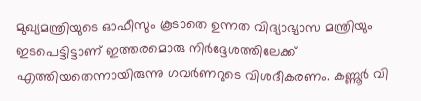മുഖ്യമന്ത്രിയുടെ ഓഫീസും കൂടാതെ ഉന്നത വിദ്യാഭ്യാസ മന്ത്രിയും ഇടപെട്ടിട്ടാണ് ഇത്തരമൊരു നിര്‍ദ്ദേശത്തിലേക്ക് എത്തിയതെന്നായിരുന്നു ഗവര്‍ണറുടെ വിശദീകരണം. കണ്ണൂര്‍ വി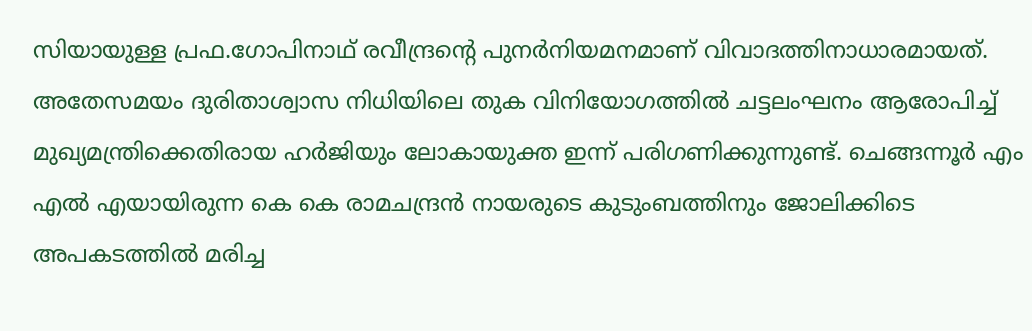സിയായുള്ള പ്രഫ.ഗോപിനാഥ് രവീന്ദ്രന്റെ പുനര്‍നിയമനമാണ് വിവാദത്തിനാധാരമായത്. അതേസമയം ദുരിതാശ്വാസ നിധിയിലെ തുക വിനിയോഗത്തില്‍ ചട്ടലംഘനം ആരോപിച്ച് മുഖ്യമന്ത്രിക്കെതിരായ ഹര്‍ജിയും ലോകായുക്ത ഇന്ന് പരിഗണിക്കുന്നുണ്ട്. ചെങ്ങന്നൂര്‍ എം എല്‍ എയായിരുന്ന കെ കെ രാമചന്ദ്രന്‍ നായരുടെ കുടുംബത്തിനും ജോലിക്കിടെ അപകടത്തില്‍ മരിച്ച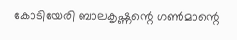കോടിയേരി ബാലകൃഷ്ണന്റെ ഗണ്‍മാന്റെ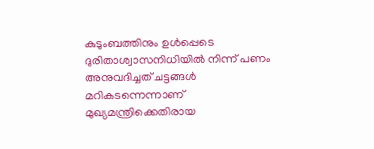കുടുംബത്തിനും ഉള്‍പ്പെടെ ദുരിതാശ്വാസനിധിയില്‍ നിന്ന് പണം അനുവദിച്ചത് ചട്ടങ്ങള്‍ മറികടന്നെന്നാണ് മുഖ്യമന്ത്രിക്കെതിരായ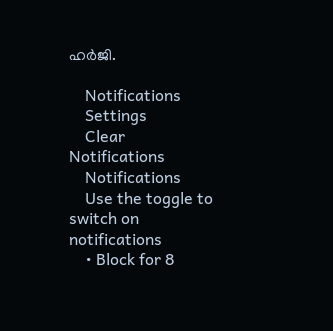ഹര്‍ജി.

    Notifications
    Settings
    Clear Notifications
    Notifications
    Use the toggle to switch on notifications
    • Block for 8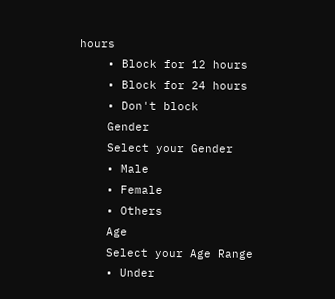hours
    • Block for 12 hours
    • Block for 24 hours
    • Don't block
    Gender
    Select your Gender
    • Male
    • Female
    • Others
    Age
    Select your Age Range
    • Under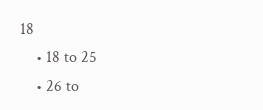18
    • 18 to 25
    • 26 to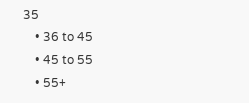35
    • 36 to 45
    • 45 to 55
    • 55+